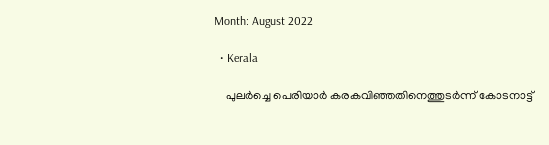Month: August 2022

  • Kerala

    പുലര്‍ച്ചെ പെരിയാര്‍ കരകവിഞ്ഞതിനെത്തുടര്‍ന്ന് കോടനാട്ട്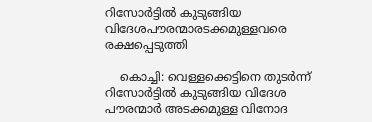റിസോര്‍ട്ടില്‍ കുടുങ്ങിയ വിദേശപൗരന്മാരടക്കമുള്ളവരെ രക്ഷപ്പെടുത്തി

    കൊച്ചി: വെള്ളക്കെട്ടിനെ തുടര്‍ന്ന് റിസോര്‍ട്ടില്‍ കുടുങ്ങിയ വിദേശ പൗരന്മാര്‍ അടക്കമുള്ള വിനോദ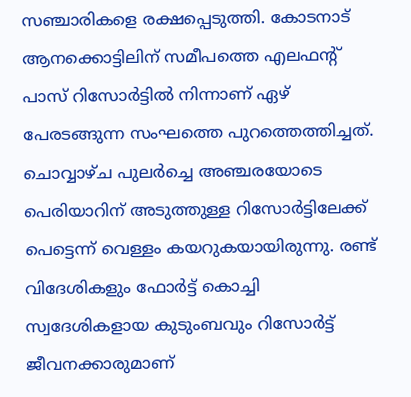സഞ്ചാരികളെ രക്ഷപ്പെടുത്തി. കോടനാട് ആനക്കൊട്ടിലിന് സമീപത്തെ എലഫന്റ് പാസ് റിസോര്‍ട്ടില്‍ നിന്നാണ് ഏഴ് പേരടങ്ങുന്ന സംഘത്തെ പുറത്തെത്തിച്ചത്. ചൊവ്വാഴ്ച പുലര്‍ച്ചെ അഞ്ചരയോടെ പെരിയാറിന് അടുത്തുള്ള റിസോര്‍ട്ടിലേക്ക് പെട്ടെന്ന് വെള്ളം കയറുകയായിരുന്നു. രണ്ട് വിദേശികളും ഫോര്‍ട്ട് കൊച്ചി സ്വദേശികളായ കുടുംബവും റിസോര്‍ട്ട് ജീവനക്കാരുമാണ്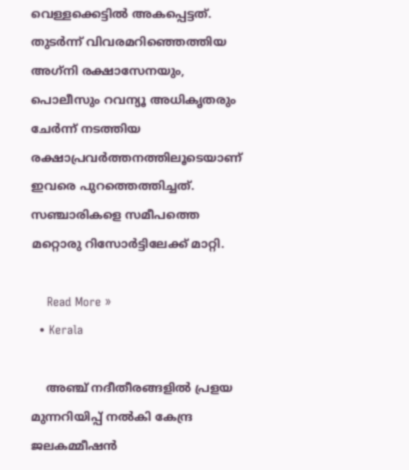വെള്ളക്കെട്ടില്‍ അകപ്പെട്ടത്. തുടര്‍ന്ന് വിവരമറിഞ്ഞെത്തിയ അഗ്‌നി രക്ഷാസേനയും, പൊലീസും റവന്യൂ അധികൃതരും ചേര്‍ന്ന് നടത്തിയ രക്ഷാപ്രവര്‍ത്തനത്തിലൂടെയാണ് ഇവരെ പുറത്തെത്തിച്ചത്. സഞ്ചാരികളെ സമീപത്തെ മറ്റൊരു റിസോര്‍ട്ടിലേക്ക് മാറ്റി.

    Read More »
  • Kerala

    അഞ്ച് നദീതീരങ്ങളില്‍ പ്രളയ മുന്നറിയിപ്പ് നല്‍കി കേന്ദ്ര ജലകമ്മീഷന്‍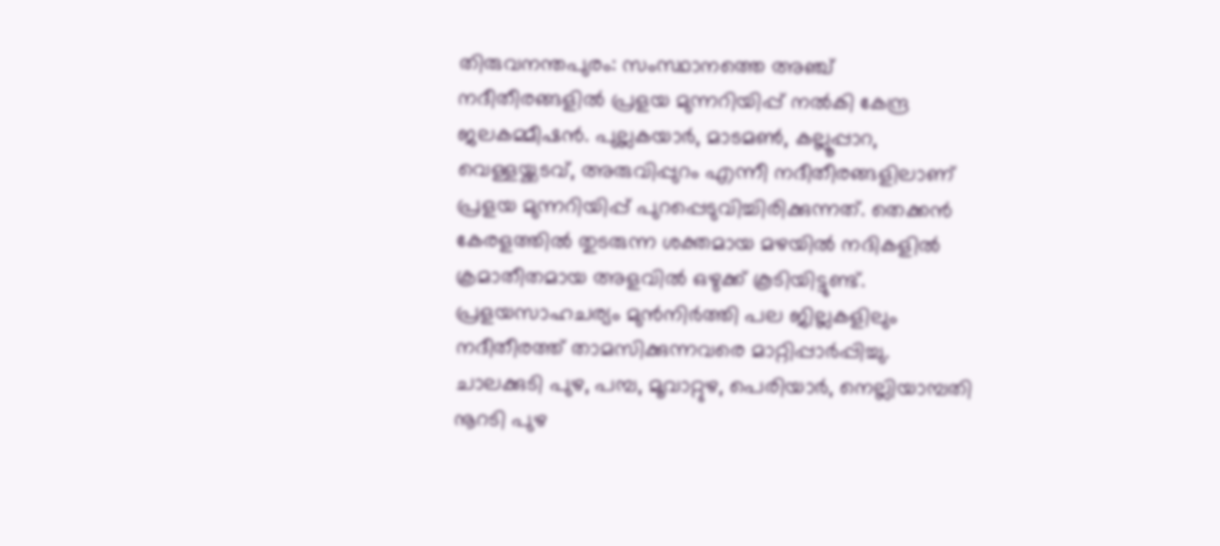തിരുവനന്തപുരം: സംസ്ഥാനത്തെ അഞ്ച് നദീതീരങ്ങളില്‍ പ്രളയ മുന്നറിയിപ്പ് നല്‍കി കേന്ദ്ര ജലകമ്മീഷന്‍. പുല്ലകയാര്‍, മാടമണ്‍, കല്ലൂപ്പാറ, വെള്ളയ്ക്കടവ്, അരുവിപ്പുറം എന്നീ നദീതീരങ്ങളിലാണ് പ്രളയ മുന്നറിയിപ്പ് പുറപ്പെടുവിച്ചിരിക്കുന്നത്. തെക്കന്‍ കേരളത്തില്‍ തുടരുന്ന ശക്തമായ മഴയില്‍ നദികളില്‍ ക്രമാതീതമായ അളവില്‍ ഒഴുക്ക് കൂടിയിട്ടുണ്ട്. പ്രളയസാഹചര്യം മുന്‍നിര്‍ത്തി പല ജില്ലകളിലും നദീതീരത്ത് താമസിക്കുന്നവരെ മാറ്റിപ്പാര്‍പ്പിച്ചു. ചാലക്കുടി പുഴ, പമ്പ, മൂവാറ്റുഴ, പെരിയാര്‍, നെല്ലിയാമ്പതി നൂറടി പുഴ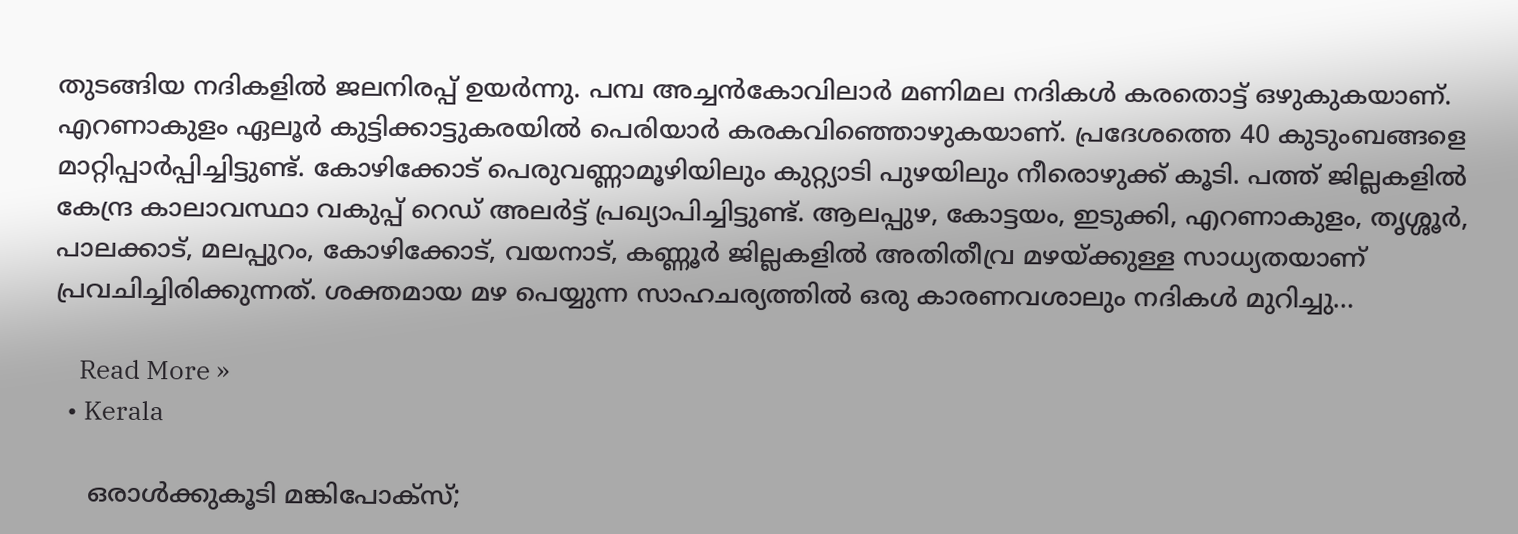തുടങ്ങിയ നദികളില്‍ ജലനിരപ്പ് ഉയര്‍ന്നു. പമ്പ അച്ചന്‍കോവിലാര്‍ മണിമല നദികള്‍ കരതൊട്ട് ഒഴുകുകയാണ്. എറണാകുളം ഏലൂര്‍ കുട്ടിക്കാട്ടുകരയില്‍ പെരിയാര്‍ കരകവിഞ്ഞൊഴുകയാണ്. പ്രദേശത്തെ 40 കുടുംബങ്ങളെ മാറ്റിപ്പാര്‍പ്പിച്ചിട്ടുണ്ട്. കോഴിക്കോട് പെരുവണ്ണാമൂഴിയിലും കുറ്റ്യാടി പുഴയിലും നീരൊഴുക്ക് കൂടി. പത്ത് ജില്ലകളില്‍ കേന്ദ്ര കാലാവസ്ഥാ വകുപ്പ് റെഡ് അലര്‍ട്ട് പ്രഖ്യാപിച്ചിട്ടുണ്ട്. ആലപ്പുഴ, കോട്ടയം, ഇടുക്കി, എറണാകുളം, തൃശ്ശൂര്‍, പാലക്കാട്, മലപ്പുറം, കോഴിക്കോട്, വയനാട്, കണ്ണൂര്‍ ജില്ലകളില്‍ അതിതീവ്ര മഴയ്ക്കുള്ള സാധ്യതയാണ് പ്രവചിച്ചിരിക്കുന്നത്. ശക്തമായ മഴ പെയ്യുന്ന സാഹചര്യത്തില്‍ ഒരു കാരണവശാലും നദികള്‍ മുറിച്ചു…

    Read More »
  • Kerala

    ഒരാള്‍ക്കുകൂടി മങ്കിപോക്‌സ്;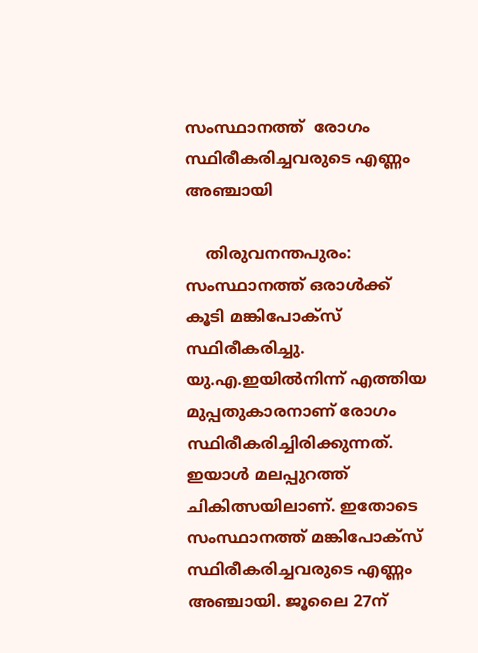സംസ്ഥാനത്ത്  രോഗം സ്ഥിരീകരിച്ചവരുടെ എണ്ണം അഞ്ചായി

    തിരുവനന്തപുരം: സംസ്ഥാനത്ത് ഒരാള്‍ക്ക് കൂടി മങ്കിപോക്സ് സ്ഥിരീകരിച്ചു. യു.എ.ഇയില്‍നിന്ന് എത്തിയ മുപ്പതുകാരനാണ് രോഗം സ്ഥിരീകരിച്ചിരിക്കുന്നത്. ഇയാള്‍ മലപ്പുറത്ത് ചികിത്സയിലാണ്. ഇതോടെ സംസ്ഥാനത്ത് മങ്കിപോക്സ് സ്ഥിരീകരിച്ചവരുടെ എണ്ണം അഞ്ചായി. ജൂലൈ 27ന്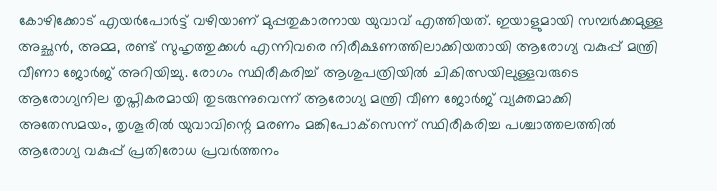കോഴിക്കോട് എയര്‍പോര്‍ട്ട് വഴിയാണ് മുപ്പതുകാരനായ യുവാവ് എത്തിയത്. ഇയാളുമായി സമ്പര്‍ക്കമുള്ള അച്ഛന്‍, അമ്മ, രണ്ട് സുഹൃത്തുക്കള്‍ എന്നിവരെ നിരീക്ഷണത്തിലാക്കിയതായി ആരോഗ്യ വകുപ്പ് മന്ത്രി വീണാ ജോര്‍ജ് അറിയിച്ചു. രോഗം സ്ഥിരീകരിച്ച് ആശുപത്രിയില്‍ ചികിത്സയിലുള്ളവരുടെ ആരോഗ്യനില തൃപ്തികരമായി തുടരുന്നുവെന്ന് ആരോഗ്യ മന്ത്രി വീണ ജോര്‍ജ് വ്യക്തമാക്കി അതേസമയം, തൃശൂരില്‍ യുവാവിന്റെ മരണം മങ്കിപോക്‌സെന്ന് സ്ഥിരീകരിച്ച പശ്ചാത്തലത്തില്‍ ആരോഗ്യ വകുപ്പ് പ്രതിരോധ പ്രവര്‍ത്തനം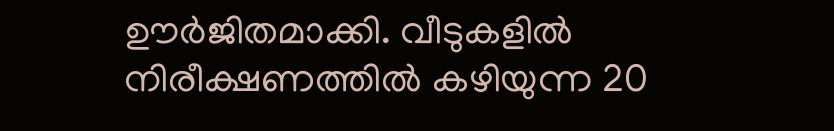ഊര്‍ജിതമാക്കി. വീടുകളില്‍ നിരീക്ഷണത്തില്‍ കഴിയുന്ന 20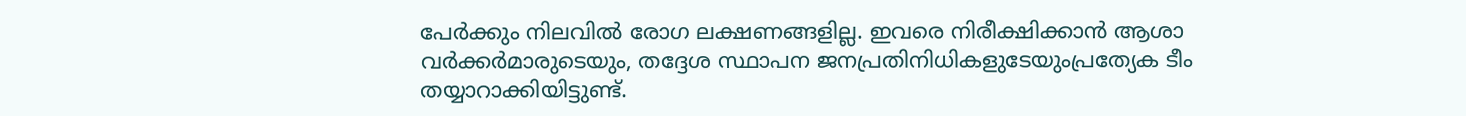പേര്‍ക്കും നിലവില്‍ രോഗ ലക്ഷണങ്ങളില്ല. ഇവരെ നിരീക്ഷിക്കാന്‍ ആശാ വര്‍ക്കര്‍മാരുടെയും, തദ്ദേശ സ്ഥാപന ജനപ്രതിനിധികളുടേയുംപ്രത്യേക ടീം തയ്യാറാക്കിയിട്ടുണ്ട്.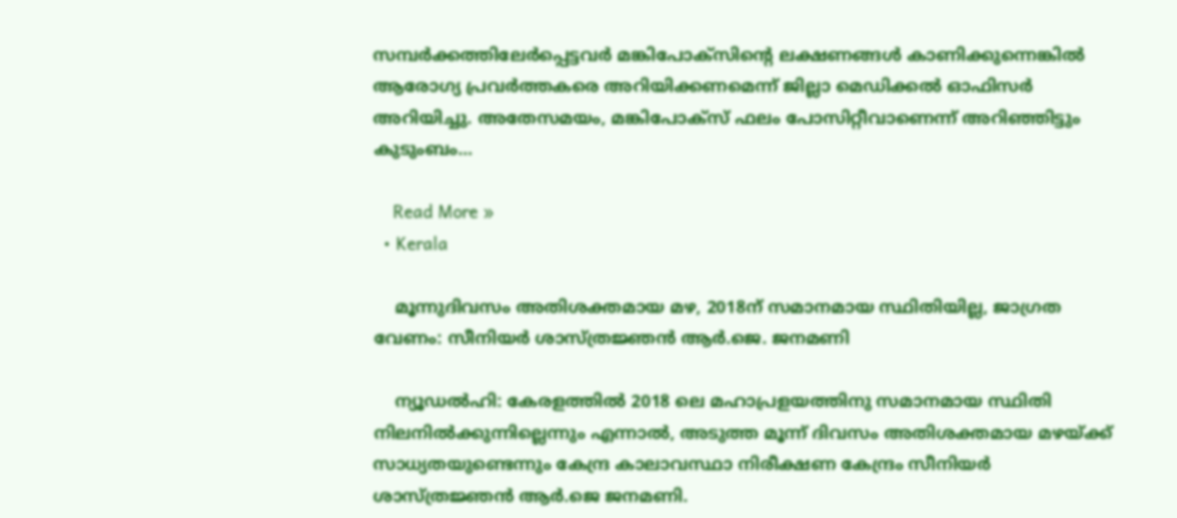സമ്പര്‍ക്കത്തിലേര്‍പ്പെട്ടവര്‍ മങ്കിപോക്‌സിന്റെ ലക്ഷണങ്ങള്‍ കാണിക്കുന്നെങ്കില്‍ ആരോഗ്യ പ്രവര്‍ത്തകരെ അറിയിക്കണമെന്ന് ജില്ലാ മെഡിക്കല്‍ ഓഫിസര്‍ അറിയിച്ചു. അതേസമയം, മങ്കിപോക്‌സ് ഫലം പോസിറ്റീവാണെന്ന് അറിഞ്ഞിട്ടും കുടുംബം…

    Read More »
  • Kerala

    മൂന്നുദിവസം അതിശക്തമായ മഴ, 2018ന് സമാനമായ സ്ഥിതിയില്ല, ജാഗ്രത വേണം: സീനിയര്‍ ശാസ്ത്രജ്ഞന്‍ ആര്‍.ജെ. ജനമണി

    ന്യൂഡല്‍ഹി: കേരളത്തില്‍ 2018 ലെ മഹാപ്രളയത്തിനു സമാനമായ സ്ഥിതി നിലനില്‍ക്കുന്നില്ലെന്നും എന്നാല്‍, അടുത്ത മൂന്ന് ദിവസം അതിശക്തമായ മഴയ്ക്ക് സാധ്യതയുണ്ടെന്നും കേന്ദ്ര കാലാവസ്ഥാ നിരീക്ഷണ കേന്ദ്രം സീനിയര്‍ ശാസ്ത്രജ്ഞന്‍ ആര്‍.ജെ ജനമണി.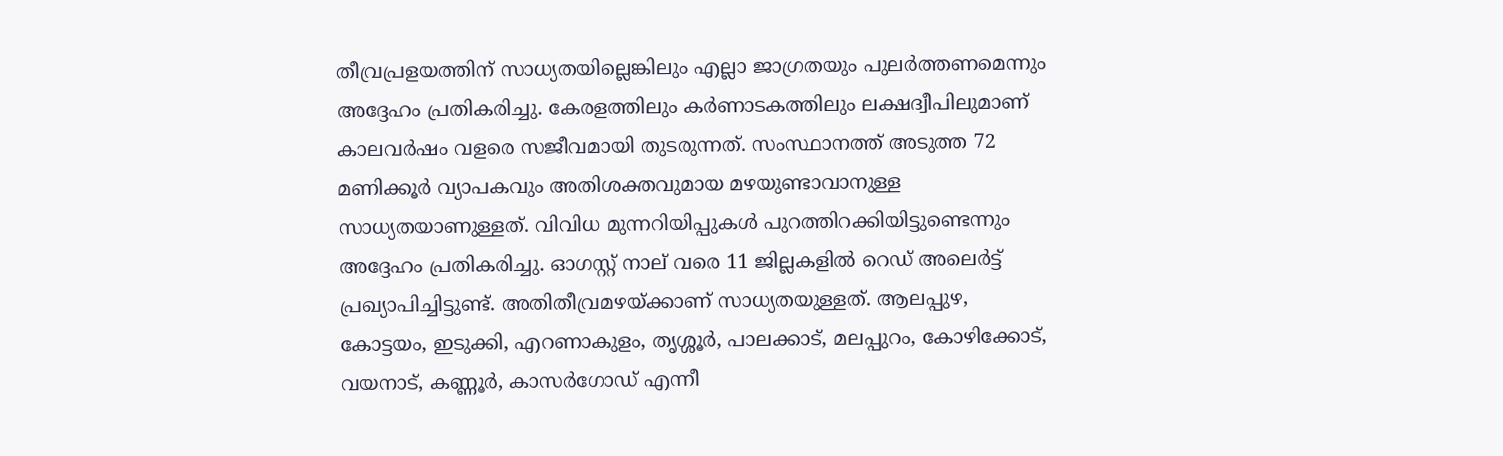തീവ്രപ്രളയത്തിന് സാധ്യതയില്ലെങ്കിലും എല്ലാ ജാഗ്രതയും പുലര്‍ത്തണമെന്നും അദ്ദേഹം പ്രതികരിച്ചു. കേരളത്തിലും കര്‍ണാടകത്തിലും ലക്ഷദ്വീപിലുമാണ് കാലവര്‍ഷം വളരെ സജീവമായി തുടരുന്നത്. സംസ്ഥാനത്ത് അടുത്ത 72 മണിക്കൂര്‍ വ്യാപകവും അതിശക്തവുമായ മഴയുണ്ടാവാനുള്ള സാധ്യതയാണുള്ളത്. വിവിധ മുന്നറിയിപ്പുകള്‍ പുറത്തിറക്കിയിട്ടുണ്ടെന്നും അദ്ദേഹം പ്രതികരിച്ചു. ഓഗസ്റ്റ് നാല് വരെ 11 ജില്ലകളില്‍ റെഡ് അലെര്‍ട്ട് പ്രഖ്യാപിച്ചിട്ടുണ്ട്. അതിതീവ്രമഴയ്ക്കാണ് സാധ്യതയുള്ളത്. ആലപ്പുഴ, കോട്ടയം, ഇടുക്കി, എറണാകുളം, തൃശ്ശൂര്‍, പാലക്കാട്, മലപ്പുറം, കോഴിക്കോട്, വയനാട്, കണ്ണൂര്‍, കാസര്‍ഗോഡ് എന്നീ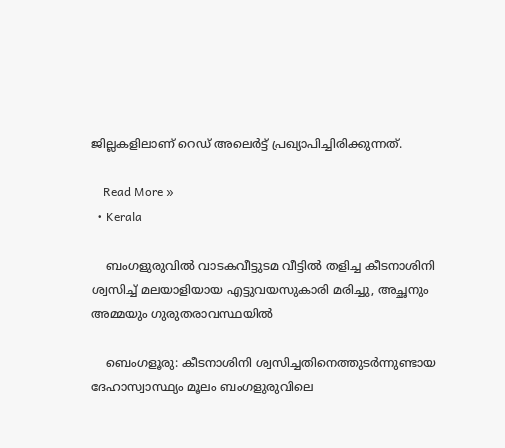ജില്ലകളിലാണ് റെഡ് അലെര്‍ട്ട് പ്രഖ്യാപിച്ചിരിക്കുന്നത്.

    Read More »
  • Kerala

    ബംഗളുരുവില്‍ വാടകവീട്ടുടമ വീട്ടില്‍ തളിച്ച കീടനാശിനി ശ്വസിച്ച് മലയാളിയായ എട്ടുവയസുകാരി മരിച്ചു, അച്ഛനും അമ്മയും ഗുരുതരാവസ്ഥയില്‍

    ബെംഗളൂരു: കീടനാശിനി ശ്വസിച്ചതിനെത്തുടര്‍ന്നുണ്ടായ ദേഹാസ്വാസ്ഥ്യം മൂലം ബംഗളുരുവിലെ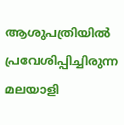ആശുപത്രിയില്‍ പ്രവേശിപ്പിച്ചിരുന്ന മലയാളി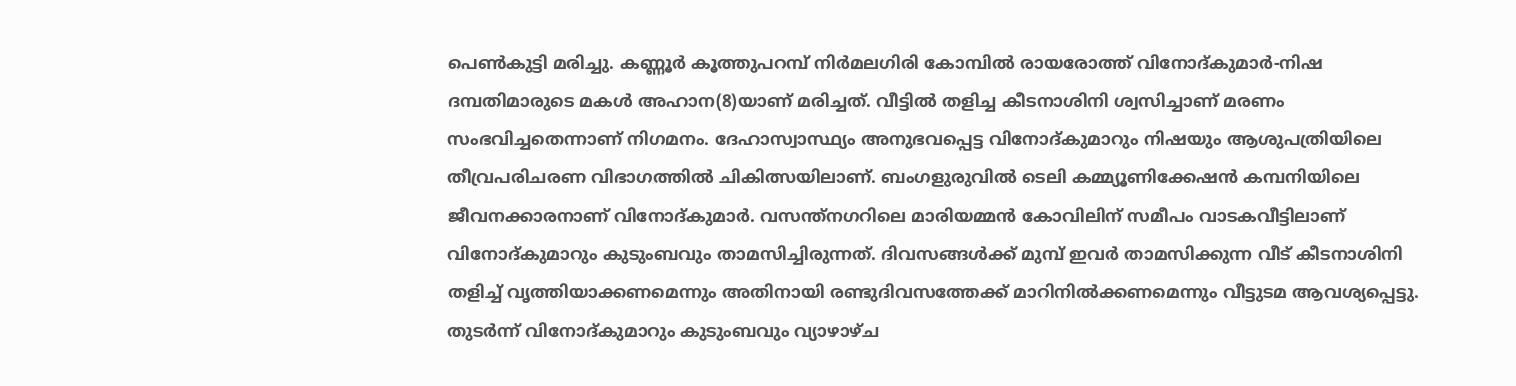പെണ്‍കുട്ടി മരിച്ചു. കണ്ണൂര്‍ കൂത്തുപറമ്പ് നിര്‍മലഗിരി കോമ്പില്‍ രായരോത്ത് വിനോദ്കുമാര്‍-നിഷ ദമ്പതിമാരുടെ മകള്‍ അഹാന(8)യാണ് മരിച്ചത്. വീട്ടില്‍ തളിച്ച കീടനാശിനി ശ്വസിച്ചാണ് മരണം സംഭവിച്ചതെന്നാണ് നിഗമനം. ദേഹാസ്വാസ്ഥ്യം അനുഭവപ്പെട്ട വിനോദ്കുമാറും നിഷയും ആശുപത്രിയിലെ തീവ്രപരിചരണ വിഭാഗത്തില്‍ ചികിത്സയിലാണ്. ബംഗളുരുവില്‍ ടെലി കമ്മ്യൂണിക്കേഷന്‍ കമ്പനിയിലെ ജീവനക്കാരനാണ് വിനോദ്കുമാര്‍. വസന്ത്നഗറിലെ മാരിയമ്മന്‍ കോവിലിന് സമീപം വാടകവീട്ടിലാണ് വിനോദ്കുമാറും കുടുംബവും താമസിച്ചിരുന്നത്. ദിവസങ്ങള്‍ക്ക് മുമ്പ് ഇവര്‍ താമസിക്കുന്ന വീട് കീടനാശിനി തളിച്ച് വൃത്തിയാക്കണമെന്നും അതിനായി രണ്ടുദിവസത്തേക്ക് മാറിനില്‍ക്കണമെന്നും വീട്ടുടമ ആവശ്യപ്പെട്ടു. തുടര്‍ന്ന് വിനോദ്കുമാറും കുടുംബവും വ്യാഴാഴ്ച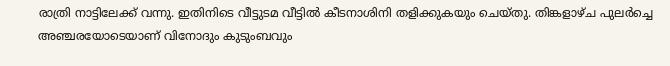രാത്രി നാട്ടിലേക്ക് വന്നു. ഇതിനിടെ വീട്ടുടമ വീട്ടില്‍ കീടനാശിനി തളിക്കുകയും ചെയ്തു. തിങ്കളാഴ്ച പുലര്‍ച്ചെ അഞ്ചരയോടെയാണ് വിനോദും കുടുംബവും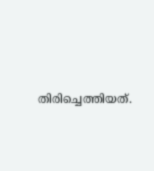തിരിച്ചെത്തിയത്.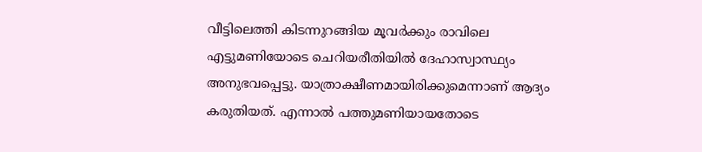വീട്ടിലെത്തി കിടന്നുറങ്ങിയ മൂവര്‍ക്കും രാവിലെ എട്ടുമണിയോടെ ചെറിയരീതിയില്‍ ദേഹാസ്വാസ്ഥ്യം അനുഭവപ്പെട്ടു. യാത്രാക്ഷീണമായിരിക്കുമെന്നാണ് ആദ്യം കരുതിയത്. എന്നാല്‍ പത്തുമണിയായതോടെ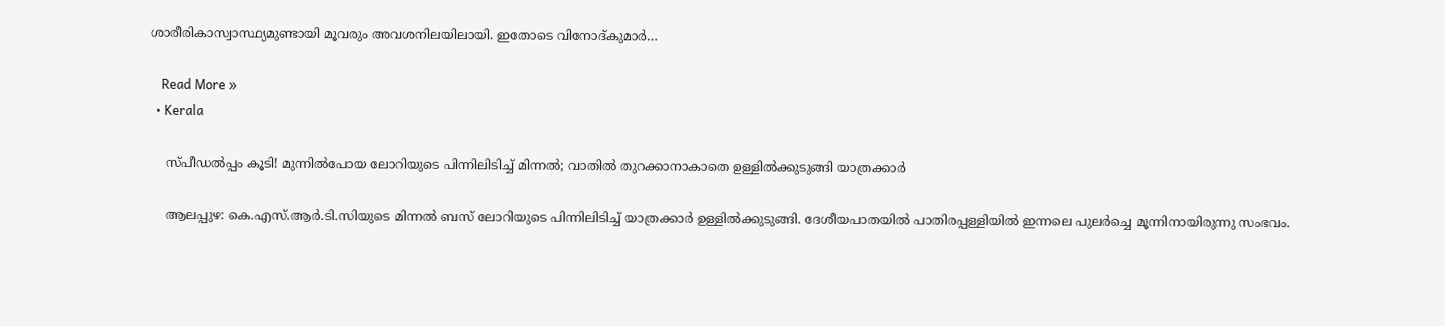ശാരീരികാസ്വാസ്ഥ്യമുണ്ടായി മൂവരും അവശനിലയിലായി. ഇതോടെ വിനോദ്കുമാര്‍…

    Read More »
  • Kerala

    സ്പീഡല്‍പ്പം കൂടി! മുന്നില്‍പോയ ലോറിയുടെ പിന്നിലിടിച്ച് മിന്നല്‍; വാതില്‍ തുറക്കാനാകാതെ ഉള്ളില്‍ക്കുടുങ്ങി യാത്രക്കാര്‍

    ആലപ്പുഴ: കെ.എസ്.ആര്‍.ടി.സിയുടെ മിന്നല്‍ ബസ് ലോറിയുടെ പിന്നിലിടിച്ച് യാത്രക്കാര്‍ ഉള്ളില്‍ക്കുടുങ്ങി. ദേശീയപാതയില്‍ പാതിരപ്പള്ളിയില്‍ ഇന്നലെ പുലര്‍ച്ചെ മൂന്നിനായിരുന്നു സംഭവം.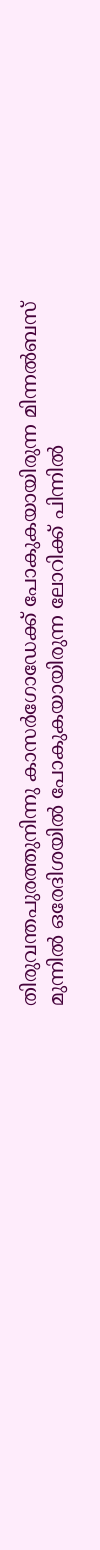തിരുവന്തപുരത്തുനിന്നു കാസര്‍ഗോഡേക്ക് പോകുകയായിരുന്ന മിന്നല്‍ബസ് മുന്നില്‍ ഒരേദിശയില്‍ പോകുകയായിരുന്ന ലോറിക്ക് പിന്നില്‍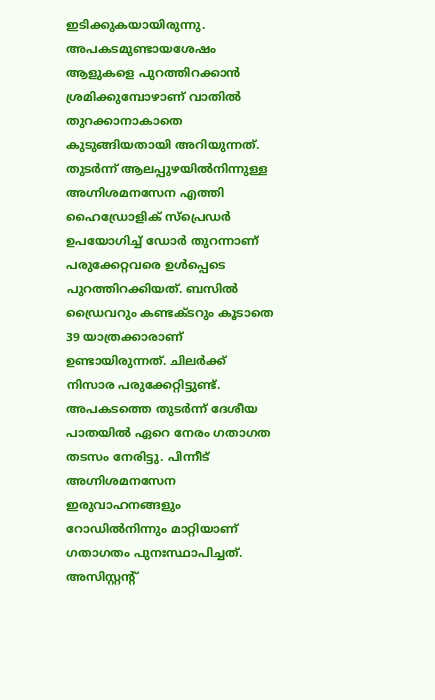ഇടിക്കുകയായിരുന്നു. അപകടമുണ്ടായശേഷം ആളുകളെ പുറത്തിറക്കാന്‍ ശ്രമിക്കുമ്പോഴാണ് വാതില്‍ തുറക്കാനാകാതെ കുടുങ്ങിയതായി അറിയുന്നത്. തുടര്‍ന്ന് ആലപ്പുഴയില്‍നിന്നുള്ള അഗ്നിശമനസേന എത്തി ഹൈഡ്രോളിക് സ്പ്രെഡര്‍ ഉപയോഗിച്ച് ഡോര്‍ തുറന്നാണ് പരുക്കേറ്റവരെ ഉള്‍പ്പെടെ പുറത്തിറക്കിയത്. ബസില്‍ ഡ്രൈവറും കണ്ടക്ടറും കൂടാതെ 39 യാത്രക്കാരാണ് ഉണ്ടായിരുന്നത്. ചിലര്‍ക്ക് നിസാര പരുക്കേറ്റിട്ടുണ്ട്. അപകടത്തെ തുടര്‍ന്ന് ദേശീയ പാതയില്‍ ഏറെ നേരം ഗതാഗത തടസം നേരിട്ടു. പിന്നീട് അഗ്നിശമനസേന ഇരുവാഹനങ്ങളും റോഡില്‍നിന്നും മാറ്റിയാണ് ഗതാഗതം പുനഃസ്ഥാപിച്ചത്. അസിസ്റ്റന്റ്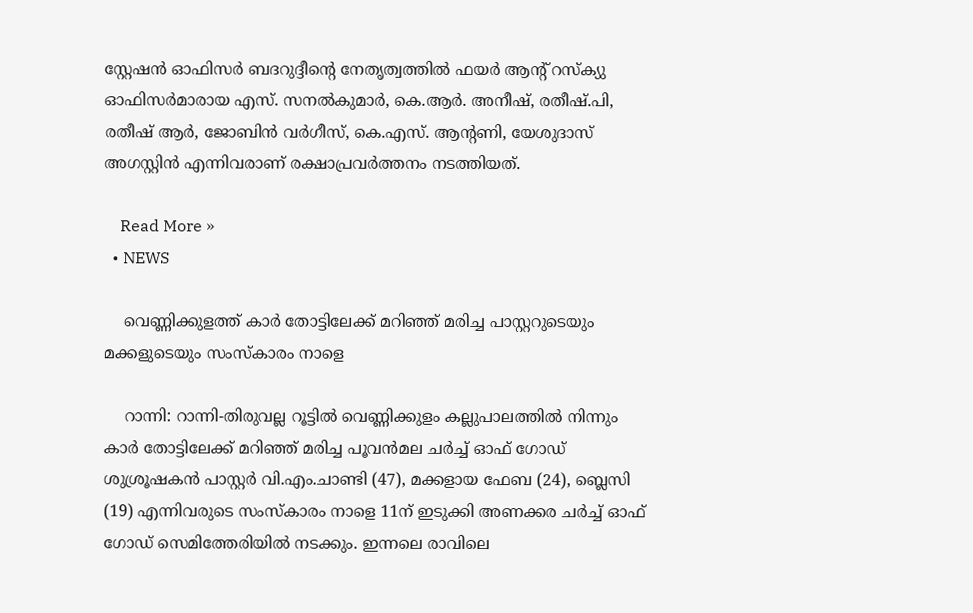സ്റ്റേഷന്‍ ഓഫിസര്‍ ബദറുദ്ദീന്റെ നേതൃത്വത്തില്‍ ഫയര്‍ ആന്റ് റസ്‌ക്യു ഓഫിസര്‍മാരായ എസ്. സനല്‍കുമാര്‍, കെ.ആര്‍. അനീഷ്, രതീഷ്.പി, രതീഷ് ആര്‍, ജോബിന്‍ വര്‍ഗീസ്, കെ.എസ്. ആന്റണി, യേശുദാസ് അഗസ്റ്റിന്‍ എന്നിവരാണ് രക്ഷാപ്രവര്‍ത്തനം നടത്തിയത്.

    Read More »
  • NEWS

    വെണ്ണിക്കുളത്ത് കാർ തോട്ടിലേക്ക് മറിഞ്ഞ് മരിച്ച പാസ്റ്ററുടെയും മക്കളുടെയും സംസ്കാരം നാളെ

    റാന്നി: റാന്നി-തിരുവല്ല റൂട്ടിൽ വെണ്ണിക്കുളം കല്ലുപാലത്തിൽ നിന്നും കാർ തോട്ടിലേക്ക് മറിഞ്ഞ് മരിച്ച പൂവൻമല ചർച്ച് ഓഫ് ഗോഡ് ശുശ്രൂഷകൻ പാസ്റ്റർ വി.എം.ചാണ്ടി (47), മക്കളായ ഫേബ (24), ബ്ലെസി (19) എന്നിവരുടെ സംസ്കാരം നാളെ 11ന് ഇടുക്കി അണക്കര ചർച്ച് ഓഫ് ഗോഡ് സെമിത്തേരിയിൽ നടക്കും. ഇന്നലെ രാവിലെ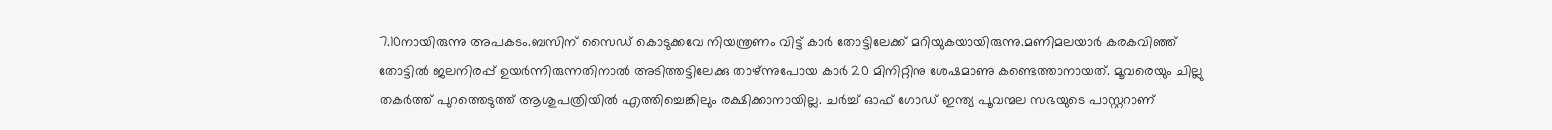7.10നായിരുന്നു അപകടം.ബസിന് സൈഡ് കൊടുക്കവേ നിയന്ത്രണം വിട്ട് കാർ തോട്ടിലേക്ക് മറിയുകയായിരുന്നു.മണിമലയാർ കരകവിഞ്ഞ് തോട്ടിൽ ജലനിരപ്പ് ഉയർന്നിരുന്നതിനാൽ അടിത്തട്ടിലേക്കു താഴ്ന്നുപോയ കാർ 20 മിനിറ്റിനു ശേഷമാണു കണ്ടെത്താനായത്. മൂവരെയും ചില്ലു തകർത്ത് പുറത്തെടുത്ത് ആശുപത്രിയിൽ എത്തിച്ചെങ്കിലും രക്ഷിക്കാനായില്ല. ചർച്ച് ഓഫ് ഗോഡ് ഇന്ത്യ പൂവന്മല സഭയുടെ പാസ്റ്ററാണ്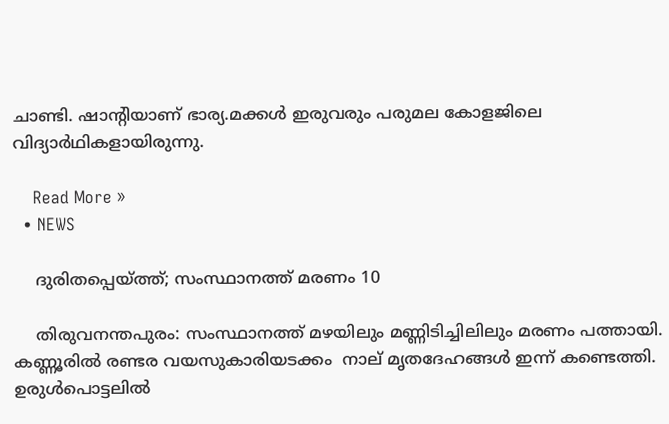ചാണ്ടി. ഷാന്റിയാണ് ഭാര്യ.മക്കൾ ഇരുവരും പരുമല കോളജിലെ വിദ്യാർഥികളായിരുന്നു.

    Read More »
  • NEWS

    ദുരിതപ്പെയ്ത്ത്; സംസ്ഥാനത്ത് മരണം 10

    തിരുവനന്തപുരം: സംസ്ഥാനത്ത് മഴയിലും മണ്ണിടിച്ചിലിലും മരണം പത്തായി. കണ്ണൂരില്‍ രണ്ടര വയസുകാരിയടക്കം  നാല് മൃതദേഹങ്ങൾ ഇന്ന് കണ്ടെത്തി. ഉരുള്‍പൊട്ടലില്‍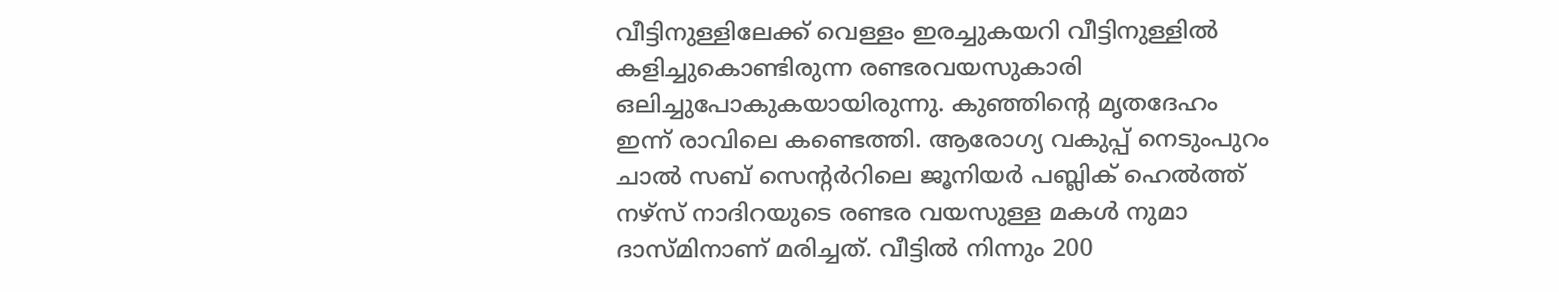വീട്ടിനുള്ളിലേക്ക് വെള്ളം ഇരച്ചുകയറി വീട്ടിനുള്ളില്‍ കളിച്ചുകൊണ്ടിരുന്ന രണ്ടരവയസുകാരി ഒലിച്ചുപോകുകയായിരുന്നു. കുഞ്ഞിന്റെ മൃതദേഹം ഇന്ന് രാവിലെ കണ്ടെത്തി. ആരോഗ്യ വകുപ്പ് നെടുംപുറം ചാല്‍ സബ് സെന്റര്‍റിലെ ജൂനിയര്‍ പബ്ലിക് ഹെല്‍ത്ത് നഴ്‌സ് നാദിറയുടെ രണ്ടര വയസുള്ള മകള്‍ നുമാ ദാസ്മിനാണ് മരിച്ചത്. വീട്ടില്‍ നിന്നും 200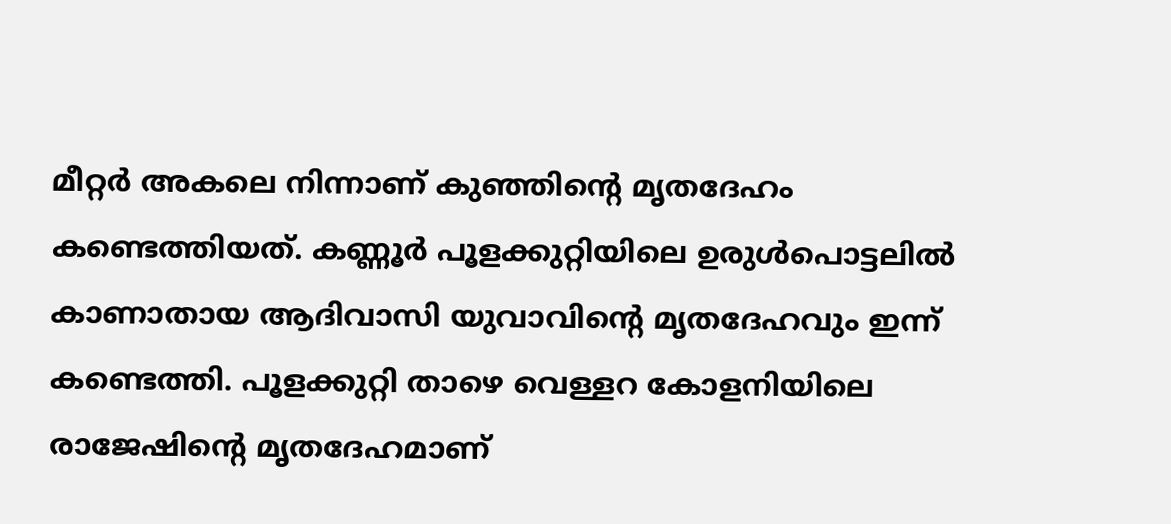മീറ്റര്‍ അകലെ നിന്നാണ് കുഞ്ഞിന്റെ മൃതദേഹം കണ്ടെത്തിയത്. കണ്ണൂര്‍ പൂളക്കുറ്റിയിലെ ഉരുള്‍പൊട്ടലില്‍ കാണാതായ ആദിവാസി യുവാവിന്റെ മൃതദേഹവും ഇന്ന് കണ്ടെത്തി. പൂളക്കുറ്റി താഴെ വെള്ളറ കോളനിയിലെ രാജേഷിന്റെ മൃതദേഹമാണ്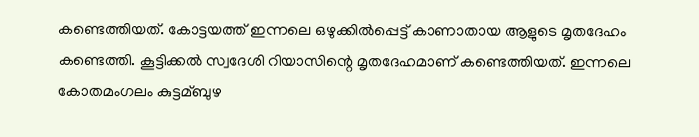കണ്ടെത്തിയത്. കോട്ടയത്ത് ഇന്നലെ ഒഴുക്കില്‍പ്പെട്ട് കാണാതായ ആളുടെ മൃതദേഹം കണ്ടെത്തി. കൂട്ടിക്കല്‍ സ്വദേശി റിയാസിന്റെ മൃതദേഹമാണ് കണ്ടെത്തിയത്. ഇന്നലെ കോതമംഗലം കുട്ടമ്ബുഴ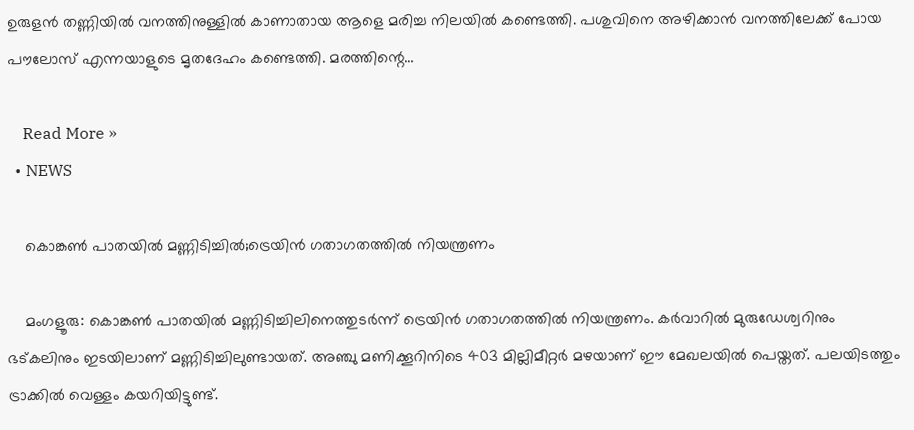ഉരുളന്‍ തണ്ണിയില്‍ വനത്തിനുള്ളില്‍ കാണാതായ ആളെ മരിച്ച നിലയില്‍ കണ്ടെത്തി. പശുവിനെ അഴിക്കാന്‍ വനത്തിലേക്ക് പോയ പൗലോസ് എന്നയാളുടെ മൃതദേഹം കണ്ടെത്തി. മരത്തിന്റെ…

    Read More »
  • NEWS

    കൊങ്കണ്‍ പാതയില്‍ മണ്ണിടിച്ചിൽ;ട്രെയിന്‍ ഗതാഗതത്തില്‍ നിയന്ത്രണം

    മംഗളൂരു: കൊങ്കണ്‍ പാതയില്‍ മണ്ണിടിച്ചിലിനെത്തുടര്‍ന്ന് ട്രെയിന്‍ ഗതാഗതത്തില്‍ നിയന്ത്രണം. കര്‍വാറില്‍ മുരുഡേശ്വറിനും ഭട്കലിനും ഇടയിലാണ് മണ്ണിടിച്ചിലുണ്ടായത്. അഞ്ചു മണിക്കൂറിനിടെ 403 മില്ലിമീറ്റര്‍ മഴയാണ് ഈ മേഖലയില്‍ പെയ്തത്. പലയിടത്തും ട്രാക്കില്‍ വെള്ളം കയറിയിട്ടുണ്ട്.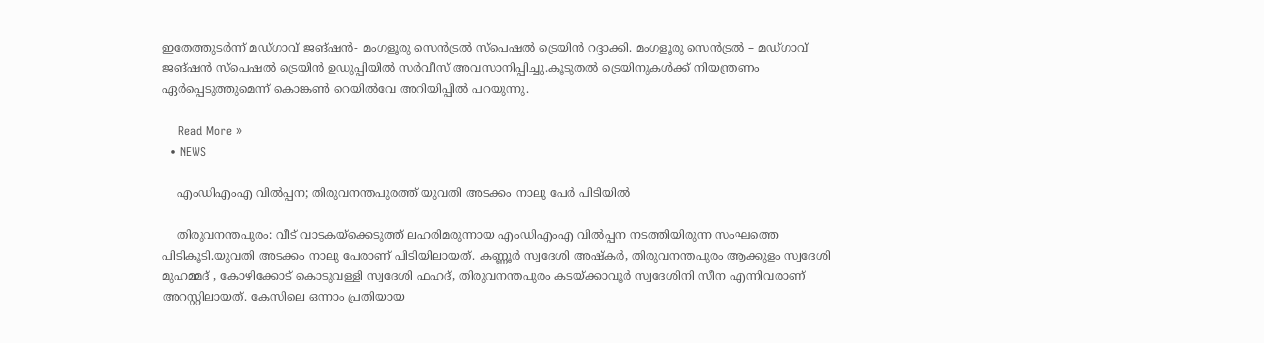ഇതേത്തുടർന്ന് മഡ്ഗാവ് ജങ്ഷന്‍- മംഗളൂരു സെന്‍ട്രല്‍ സ്‌പെഷല്‍ ട്രെയിൻ റദ്ദാക്കി. മംഗളൂരു സെന്‍ട്രല്‍ – മഡ്ഗാവ് ജങ്ഷന്‍ സ്‌പെഷല്‍ ട്രെയിന്‍ ഉഡുപ്പിയില്‍ സര്‍വീസ് അവസാനിപ്പിച്ചു.കൂടുതൽ ട്രെയിനുകൾക്ക് നിയന്ത്രണം ഏർപ്പെടുത്തുമെന്ന് കൊങ്കണ്‍ റെയില്‍വേ അറിയിപ്പില്‍ പറയുന്നു.

    Read More »
  • NEWS

    എംഡിഎംഎ വില്‍പ്പന; തിരുവനന്തപുരത്ത് യുവതി അടക്കം നാലു പേർ പിടിയിൽ

    തിരുവനന്തപുരം: വീട് വാടകയ്ക്കെടുത്ത് ലഹരിമരുന്നായ എംഡിഎംഎ വില്‍പ്പന നടത്തിയിരുന്ന സംഘത്തെ പിടികൂടി.യുവതി അടക്കം നാലു പേരാണ് പിടിയിലായത്. കണ്ണൂര്‍ സ്വദേശി അഷ്കര്‍, തിരുവനന്തപുരം ആക്കുളം സ്വദേശി മുഹമ്മദ് , കോഴിക്കോട് കൊടുവള്ളി സ്വദേശി ഫഹദ്, തിരുവനന്തപുരം കടയ്ക്കാവൂര്‍ സ്വദേശിനി സീന എന്നിവരാണ് അറസ്റ്റിലായത്. കേസിലെ ഒന്നാം പ്രതിയായ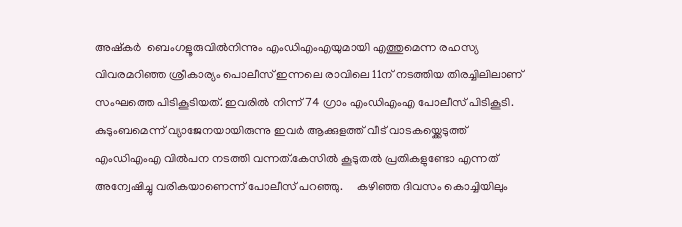അഷ്കര്‍  ബെംഗളൂരുവില്‍നിന്നും എംഡിഎംഎയുമായി എത്തുമെന്ന രഹസ്യ വിവരമറിഞ്ഞ ശ്രീകാര്യം പൊലീസ് ഇന്നലെ രാവിലെ 11ന് നടത്തിയ തിരച്ചിലിലാണ് സംഘത്തെ പിടികൂടിയത്. ഇവരില്‍ നിന്ന് 74 ഗ്രാം എംഡിഎംഎ പോലീസ് പിടികൂടി.     കുടുംബമെന്ന് വ്യാജേനയായിരുന്നു ഇവര്‍ ആക്കുളത്ത് വീട് വാടകയ്ക്കെടുത്ത് എംഡിഎംഎ വില്‍പന നടത്തി വന്നത്.കേസില്‍ കൂടുതല്‍ പ്രതികളുണ്ടോ എന്നത് അന്വേഷിച്ചു വരികയാണെന്ന് പോലീസ് പറഞ്ഞു.     കഴിഞ്ഞ ദിവസം കൊച്ചിയിലും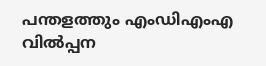പന്തളത്തും എംഡിഎംഎ വിൽപ്പന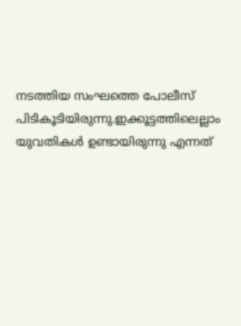നടത്തിയ സംഘത്തെ പോലീസ് പിടികൂടിയിരുന്നു.ഇക്കൂട്ടത്തിലെല്ലാം യുവതികൾ ഉണ്ടായിരുന്നു എന്നത്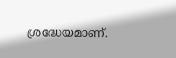ശ്രദ്ധേയമാണ്.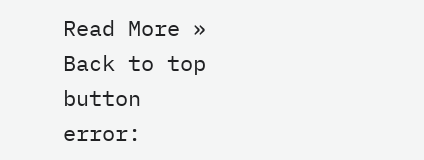Read More »
Back to top button
error: